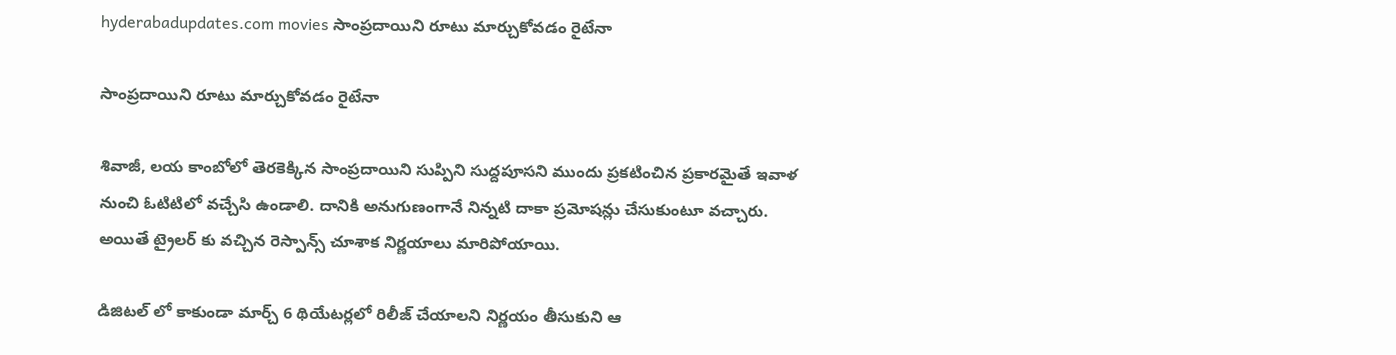hyderabadupdates.com movies సాంప్రదాయిని రూటు మార్చుకోవడం రైటేనా

సాంప్రదాయిని రూటు మార్చుకోవడం రైటేనా

శివాజీ, లయ కాంబోలో తెరకెక్కిన సాంప్రదాయిని సుప్పిని సుద్దపూసని ముందు ప్రకటించిన ప్రకారమైతే ఇవాళ నుంచి ఓటిటిలో వచ్చేసి ఉండాలి. దానికి అనుగుణంగానే నిన్నటి దాకా ప్రమోషన్లు చేసుకుంటూ వచ్చారు. అయితే ట్రైలర్ కు వచ్చిన రెస్పాన్స్ చూశాక నిర్ణయాలు మారిపోయాయి.

డిజిటల్ లో కాకుండా మార్చ్ 6 థియేటర్లలో రిలీజ్ చేయాలని నిర్ణయం తీసుకుని ఆ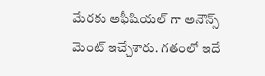మేరకు అఫీషియల్ గా అనౌన్స్ మెంట్ ఇచ్చేశారు. గతంలో ఇదే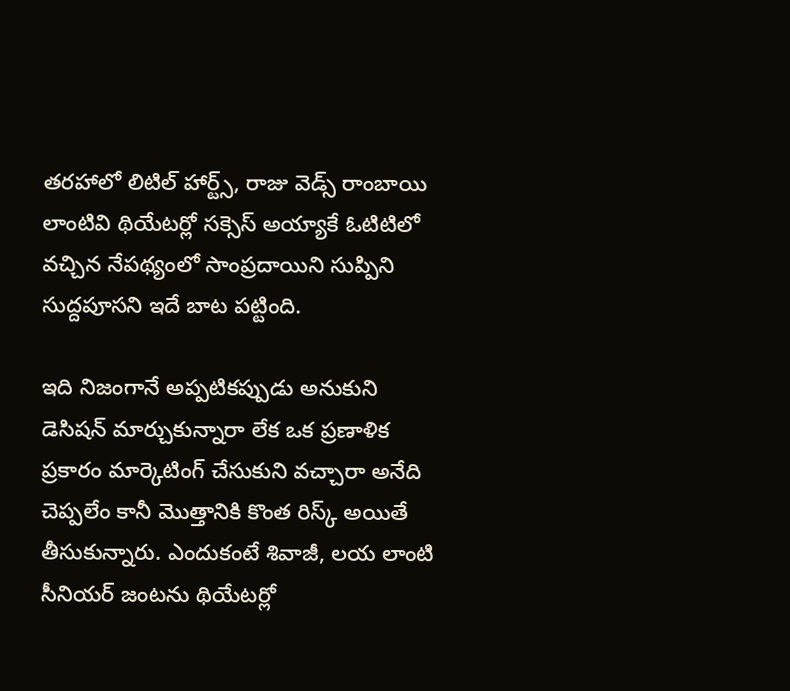తరహాలో లిటిల్ హార్ట్స్, రాజు వెడ్స్ రాంబాయి లాంటివి థియేటర్లో సక్సెస్ అయ్యాకే ఓటిటిలో వచ్చిన నేపథ్యంలో సాంప్రదాయిని సుప్పిని సుద్దపూసని ఇదే బాట పట్టింది.

ఇది నిజంగానే అప్పటికప్పుడు అనుకుని డెసిషన్ మార్చుకున్నారా లేక ఒక ప్రణాళిక ప్రకారం మార్కెటింగ్ చేసుకుని వచ్చారా అనేది చెప్పలేం కానీ మొత్తానికి కొంత రిస్క్ అయితే తీసుకున్నారు. ఎందుకంటే శివాజీ, లయ లాంటి సీనియర్ జంటను థియేటర్లో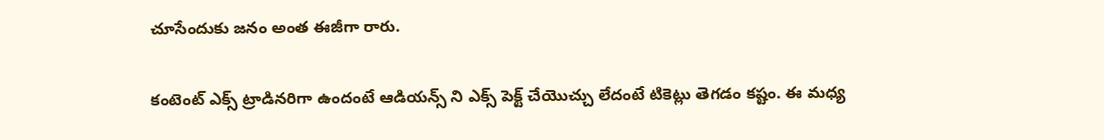చూసేందుకు జనం అంత ఈజీగా రారు.

కంటెంట్ ఎక్స్ ట్రాడినరిగా ఉందంటే ఆడియన్స్ ని ఎక్స్ పెక్ట్ చేయొచ్చు లేదంటే టికెట్లు తెగడం కష్టం. ఈ మధ్య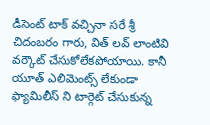డీసెంట్ టాక్ వచ్చినా సరే శ్రీ చిదంబరం గారు, విత్ లవ్ లాంటివి వర్కౌట్ చేసుకోలేకపోయాయి. కానీ యూత్ ఎలిమెంట్స్ లేకుండా ఫ్యామిలీస్ ని టార్గెట్ చేసుకున్న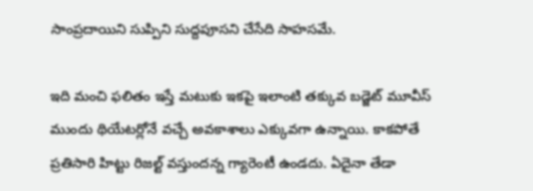సాంప్రదాయిని సుప్పిని సుద్దపూసని చేసేది సాహసమే.

ఇది మంచి ఫలితం ఇస్తే మటుకు ఇకపై ఇలాంటి తక్కువ బడ్జెట్ మూవీస్ ముందు థియేటర్లోనే వచ్చే అవకాశాలు ఎక్కువగా ఉన్నాయి. కాకపోతే ప్రతిసారి హిట్టు రిజల్ట్ వస్తుందన్న గ్యారెంటీ ఉండదు. ఏదైనా తేడా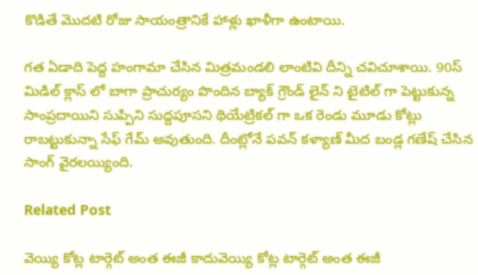కొడితే మొదటి రోజు సాయంత్రానికే హాళ్లు ఖాళీగా ఉంటాయి.

గత ఏడాది పెద్ద హంగామా చేసిన మిత్రమండలి లాంటివి దీన్ని చవిచూశాయి. 90స్ మిడిల్ క్లాస్ లో బాగా ప్రాచుర్యం పొందిన బ్యాక్ గ్రౌండ్ లైన్ ని టైటిల్ గా పెట్టుకున్న సాంప్రదాయిని సుప్పిని సుద్దపూసని థియేట్రికల్ గా ఒక రెండు మూడు కోట్లు రాబట్టుకున్నా సేఫ్ గేమ్ అవుతుంది. దీంట్లోనే పవన్ కళ్యాణ్ మీద బండ్ల గణేష్ చేసిన సాంగ్ వైరలయ్యింది.

Related Post

వెయ్యి కోట్ల టార్గెట్ అంత ఈజీ కాదువెయ్యి కోట్ల టార్గెట్ అంత ఈజీ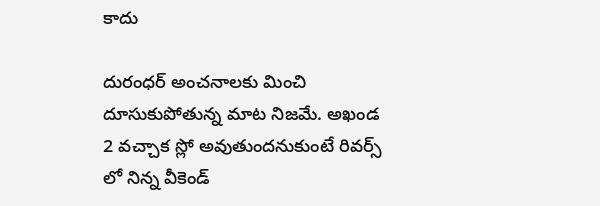కాదు

దురంధర్ అంచనాలకు మించి దూసుకుపోతున్న మాట నిజమే. అఖండ 2 వచ్చాక స్లో అవుతుందనుకుంటే రివర్స్ లో నిన్న వీకెండ్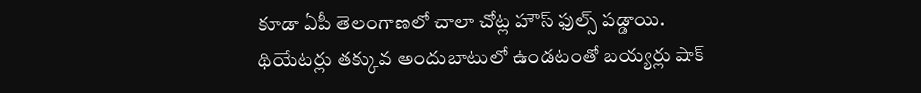కూడా ఏపీ తెలంగాణలో చాలా చోట్ల హౌస్ ఫుల్స్ పడ్డాయి. థియేటర్లు తక్కువ అందుబాటులో ఉండటంతో బయ్యర్లు షాక్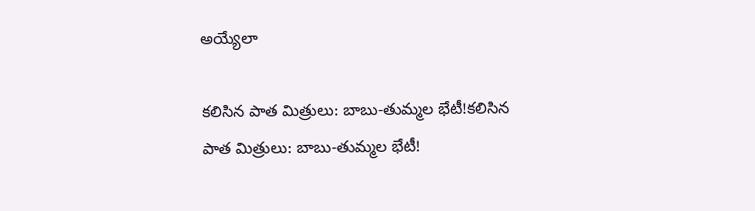అయ్యేలా

క‌లిసిన పాత మిత్రులు: బాబు-తుమ్మ‌ల భేటీ!క‌లిసిన పాత మిత్రులు: బాబు-తుమ్మ‌ల భేటీ!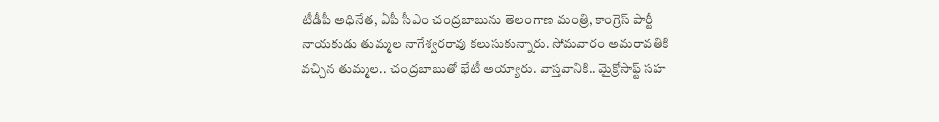టీడీపీ అధినేత‌, ఏపీ సీఎం చంద్ర‌బాబును తెలంగాణ మంత్రి, కాంగ్రెస్ పార్టీ నాయ‌కుడు తుమ్మ‌ల నాగేశ్వ‌ర‌రావు క‌లుసుకున్నారు. సోమవారం అమ‌రావ‌తికి వ‌చ్చిన తుమ్మ‌ల‌.. చంద్ర‌బాబుతో భేటీ అయ్యారు. వాస్త‌వానికి.. మైక్రోసాఫ్ట్ స‌హ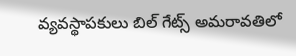వ్యవస్థాప‌కులు బిల్ గేట్స్ అమ‌రావ‌తిలో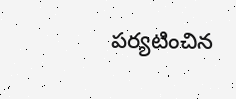ప‌ర్య‌టించిన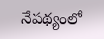నేప‌థ్యంలో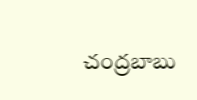చంద్ర‌బాబు